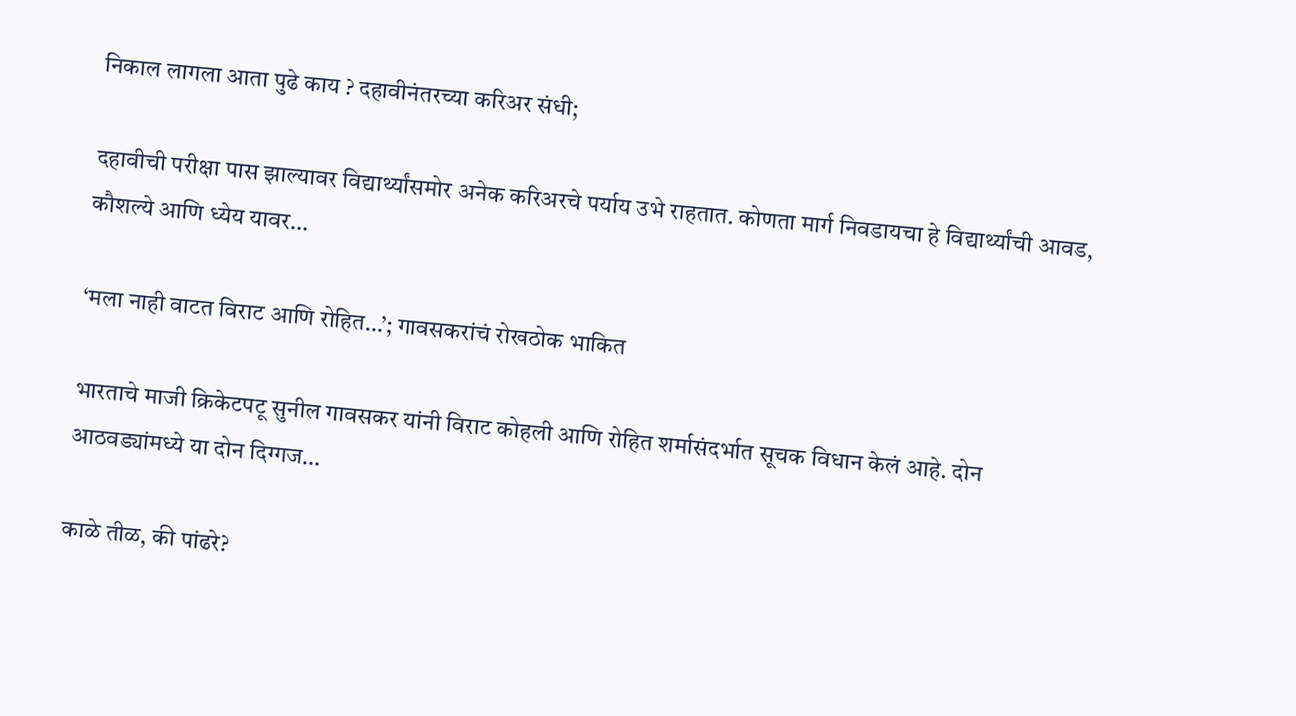निकाल लागला आता पुढे काय ? दहावीनंतरच्या करिअर संधी;

दहावीची परीक्षा पास झाल्यावर विद्यार्थ्यांसमोर अनेक करिअरचे पर्याय उभे राहतात. कोणता मार्ग निवडायचा हे विद्यार्थ्यांची आवड, कौशल्ये आणि ध्येय यावर…

‘मला नाही वाटत विराट आणि रोहित…’; गावसकरांचं रोखठोक भाकित

भारताचे माजी क्रिकेटपटू सुनील गावसकर यांनी विराट कोहली आणि रोहित शर्मासंदर्भात सूचक विधान केलं आहे. दोन आठवड्यांमध्ये या दोन दिग्गज…

काळे तीळ, की पांढरे?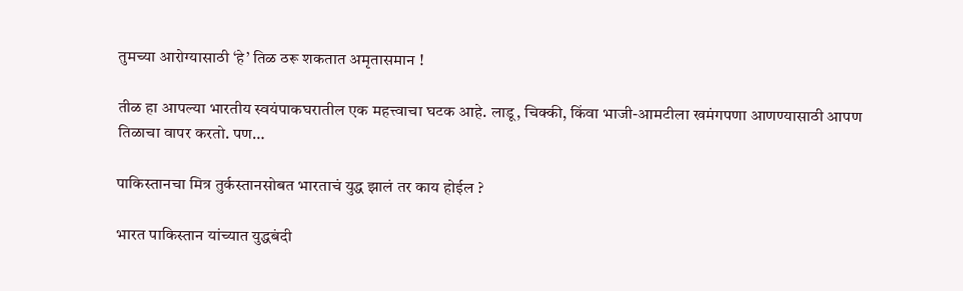तुमच्या आरोग्यासाठी ‘हे’ तिळ ठरू शकतात अमृतासमान !

तीळ हा आपल्या भारतीय स्वयंपाकघरातील एक महत्त्वाचा घटक आहे. लाडू, चिक्की, किंवा भाजी-आमटीला खमंगपणा आणण्यासाठी आपण तिळाचा वापर करतो. पण…

पाकिस्तानचा मित्र तुर्कस्तानसोबत भारताचं युद्ध झालं तर काय होईल ?

भारत पाकिस्तान यांच्यात युद्धबंदी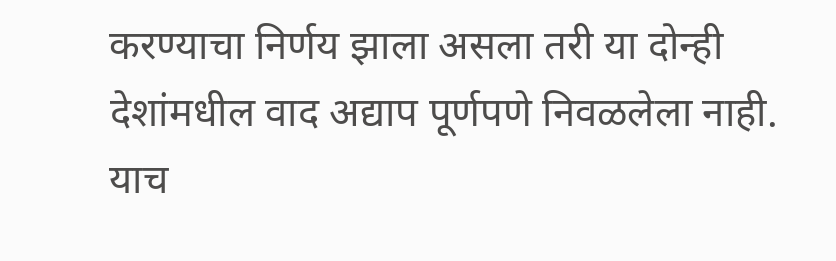करण्याचा निर्णय झाला असला तरी या दोन्ही देशांमधील वाद अद्याप पूर्णपणे निवळलेला नाही. याच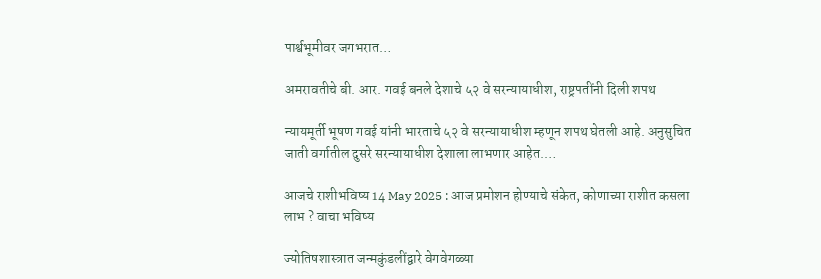पार्श्वभूमीवर जगभरात…

अमरावतीचे बी. आर. गवई बनले देशाचे ५२ वे सरन्यायाधीश, राष्ट्रपतींनी दिली शपथ

न्यायमूर्ती भूषण गवई यांनी भारताचे ५२ वे सरन्यायाधीश म्हणून शपथ घेतली आहे. अनुसुचित जाती वर्गातील दुसरे सरन्यायाधीश देशाला लाभणार आहेत.…

आजचे राशीभविष्य 14 May 2025 : आज प्रमोशन होण्याचे संकेत, कोणाच्या राशीत कसला लाभ ? वाचा भविष्य

ज्योतिषशास्त्रात जन्मकुंडलींद्वारे वेगवेगळ्या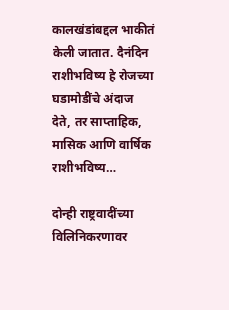कालखंडांबद्दल भाकीतं केली जातात. दैनंदिन राशीभविष्य हे रोजच्या घडामोडींचे अंदाज देते, तर साप्ताहिक, मासिक आणि वार्षिक राशीभविष्य…

दोन्ही राष्ट्रवादींच्या विलिनिकरणावर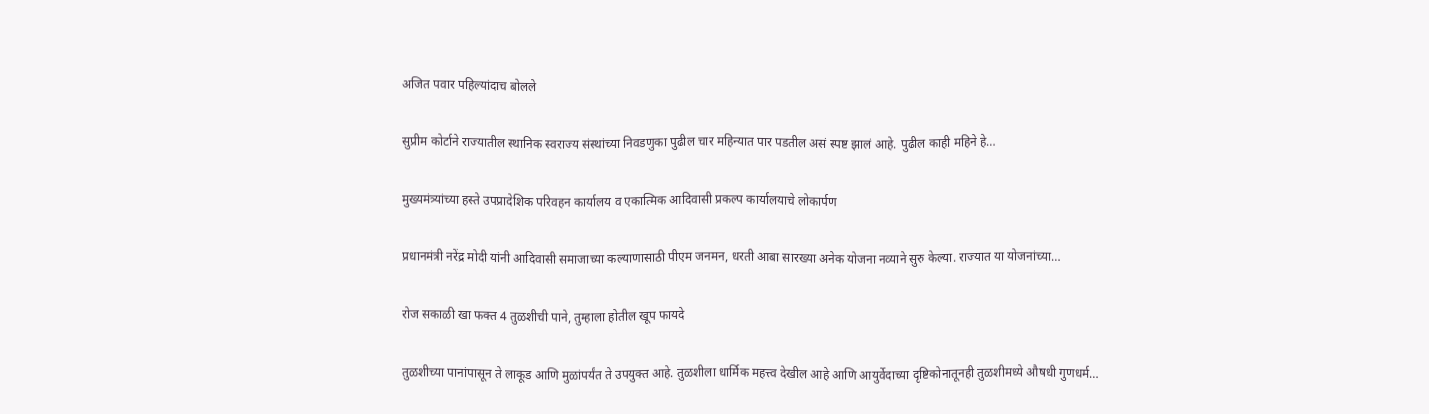अजित पवार पहिल्यांदाच बोलले

सुप्रीम कोर्टाने राज्यातील स्थानिक स्वराज्य संस्थांच्या निवडणुका पुढील चार महिन्यात पार पडतील असं स्पष्ट झालं आहे. पुढील काही महिने हे…

मुख्यमंत्र्यांच्या हस्ते उपप्रादेशिक परिवहन कार्यालय व एकात्मिक आदिवासी प्रकल्प कार्यालयाचे लोकार्पण

प्रधानमंत्री नरेंद्र मोदी यांनी आदिवासी समाजाच्या कल्याणासाठी पीएम जनमन, धरती आबा सारख्या अनेक योजना नव्याने सुरु केल्या. राज्यात या योजनांच्या…

रोज सकाळी खा फक्त 4 तुळशीची पाने, तुम्हाला होतील खूप फायदे

तुळशीच्या पानांपासून ते लाकूड आणि मुळांपर्यंत ते उपयुक्त आहे. तुळशीला धार्मिक महत्त्व देखील आहे आणि आयुर्वेदाच्या दृष्टिकोनातूनही तुळशीमध्ये औषधी गुणधर्म…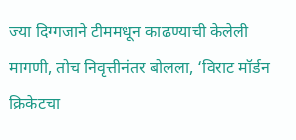ज्या दिग्गजाने टीममधून काढण्याची केलेली मागणी, तोच निवृत्तीनंतर बोलला, ‘विराट मॉर्डन क्रिकेटचा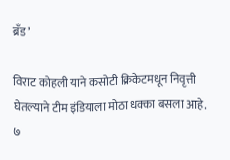ब्रँड’

विराट कोहली याने कसोटी क्रिकेटमधून निवृत्ती घेतल्याने टीम इंडियाला मोठा धक्का बसला आहे. ७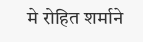मे रोहित शर्माने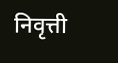निवृत्ती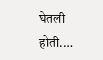घेतली होती.…